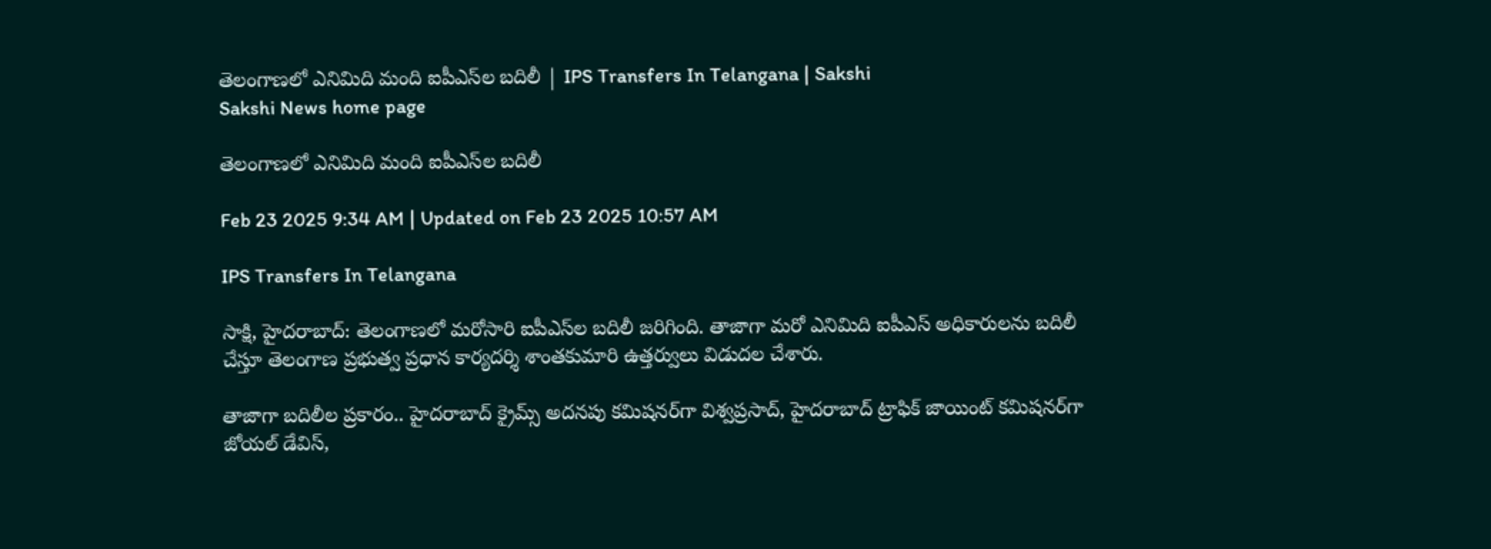తెలంగాణలో ఎనిమిది మంది ఐపీఎస్‌ల బదిలీ | IPS Transfers In Telangana | Sakshi
Sakshi News home page

తెలంగాణలో ఎనిమిది మంది ఐపీఎస్‌ల బదిలీ

Feb 23 2025 9:34 AM | Updated on Feb 23 2025 10:57 AM

IPS Transfers In Telangana

సాక్షి, హైదరాబాద్‌: తెలంగాణలో మరోసారి ఐపీఎస్‌ల బదిలీ జరిగింది. తాజాగా మరో ఎనిమిది ఐపీఎస్‌ అధికారులను బదిలీ చేస్తూ తెలంగాణ ప్రభుత్వ ప్రధాన కార్యదర్శి శాంతకుమారి ఉత్తర్వులు విడుదల చేశారు.

తాజాగా బదిలీల ప్రకారం.. హైదరాబాద్‌ క్రైమ్స్‌ అదనపు కమిషనర్‌గా విశ్వప్రసాద్, హైదరాబాద్‌ ట్రాఫిక్‌ జాయింట్‌ కమిషనర్‌గా జోయల్ డేవిస్‌,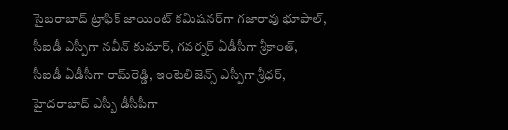సైబరాబాద్‌ ట్రాఫిక్ జాయింట్ కమిషనర్‌గా గజారావు భూపాల్, సీఐడీ ఎస్పీగా నవీన్‌ కుమార్, గవర్నర్ ఏడీసీగా శ్రీకాంత్, సీఐడీ ఏడీసీగా రామ్‌రెడ్డి, ఇంటెలిజెన్స్ ఎస్పీగా శ్రీధర్, హైదరాబాద్‌ ఎస్బీ డీసీపీగా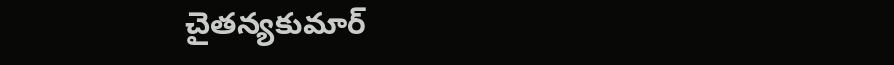చైతన్యకుమార్‌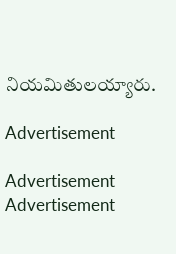నియమితులయ్యారు.

Advertisement

Advertisement
Advertisement